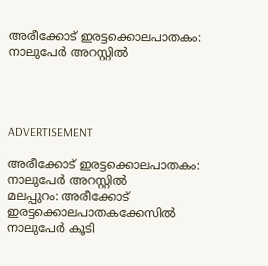അരീക്കോട് ഇരട്ടക്കൊലപാതകം: നാലുപേര്‍ അറസ്റ്റില്‍




ADVERTISEMENT

അരീക്കോട് ഇരട്ടക്കൊലപാതകം: നാലുപേര്‍ അറസ്റ്റില്‍
മലപ്പുറം: അരീക്കോട് ഇരട്ടക്കൊലപാതകക്കേസില്‍ നാലുപേര്‍ കൂടി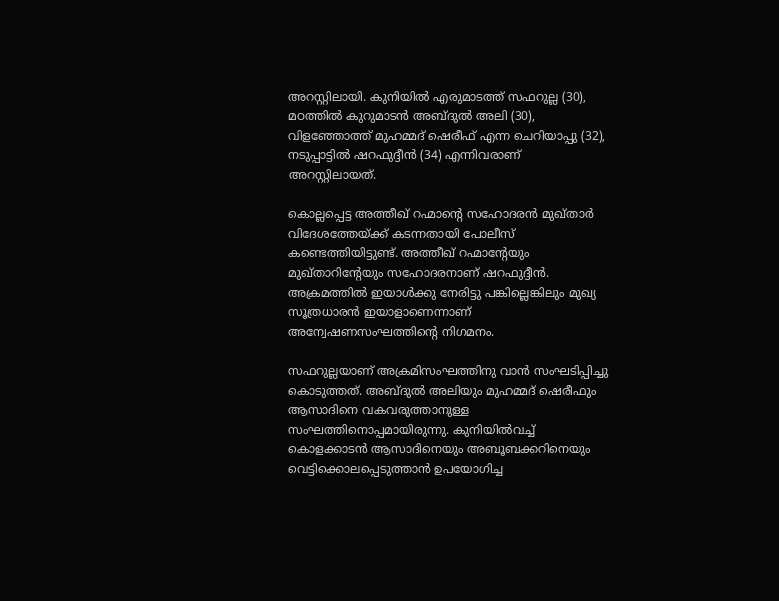അറസ്റ്റിലായി. കുനിയില്‍ എരുമാടത്ത് സഫറുല്ല (30), മഠത്തില്‍ കുറുമാടന്‍ അബ്ദുല്‍ അലി (30), വിളഞ്ഞോത്ത് മുഹമ്മദ് ഷെരീഫ് എന്ന ചെറിയാപ്പു (32), നടുപ്പാട്ടില്‍ ഷറഫുദ്ദീന്‍ (34) എന്നിവരാണ്‌ അറസ്റ്റിലായത്.

കൊല്ലപ്പെട്ട അത്തീഖ് റഹ്മാന്റെ സഹോദരന്‍ മുഖ്താര്‍ വിദേശത്തേയ്ക്ക് കടന്നതായി പോലീസ് കണ്ടെത്തിയിട്ടുണ്ട്. അത്തീഖ് റഹ്മാന്റേയും മുഖ്താറിന്റേയും സഹോദരനാണ്‌ ഷറഫുദ്ദീന്‍. അക്രമത്തില്‍ ഇയാള്‍ക്കു നേരിട്ടു പങ്കില്ലെങ്കിലും മുഖ്യ സൂത്രധാരന്‍ ഇയാളാണെന്നാണ് അന്വേഷണസംഘത്തിന്റെ നിഗമനം.

സഫറുല്ലയാണ് അക്രമിസംഘത്തിനു വാന്‍ സംഘടിപ്പിച്ചു കൊടുത്തത്. അബ്ദുല്‍ അലിയും മുഹമ്മദ് ഷെരീഫും ആസാദിനെ വകവരുത്താനുള്ള സംഘത്തിനൊപ്പമായിരുന്നു. കുനിയില്‍വച്ച് കൊളക്കാടന്‍ ആസാദിനെയും അബൂബക്കറിനെയും വെട്ടിക്കൊലപ്പെടുത്താന്‍ ഉപയോഗിച്ച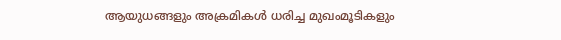ആയുധങ്ങളും അക്രമികള്‍ ധരിച്ച മുഖംമൂടികളും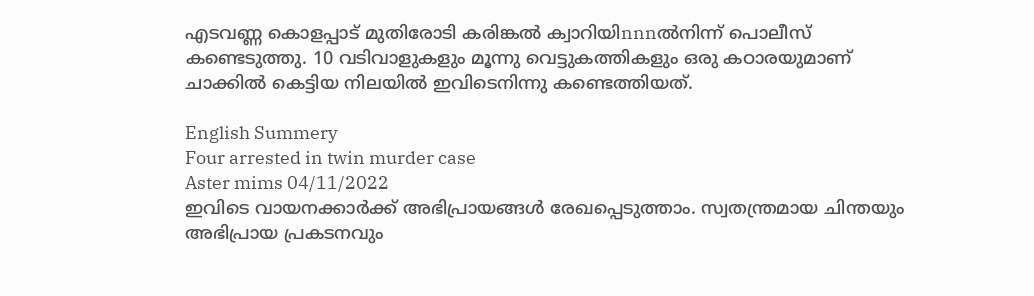എടവണ്ണ കൊളപ്പാട് മുതിരോടി കരിങ്കല്‍ ക്വാറിയിnnnല്‍നിന്ന് പൊലീസ് കണ്ടെടുത്തു. 10 വടിവാളുകളും മൂന്നു വെട്ടുകത്തികളും ഒരു കഠാരയുമാണ് ചാക്കില്‍ കെട്ടിയ നിലയില്‍ ഇവിടെനിന്നു കണ്ടെത്തിയത്.

English Summery
Four arrested in twin murder case
Aster mims 04/11/2022
ഇവിടെ വായനക്കാർക്ക് അഭിപ്രായങ്ങൾ രേഖപ്പെടുത്താം. സ്വതന്ത്രമായ ചിന്തയും അഭിപ്രായ പ്രകടനവും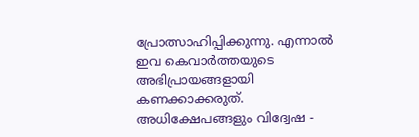പ്രോത്സാഹിപ്പിക്കുന്നു. എന്നാൽ ഇവ കെവാർത്തയുടെ അഭിപ്രായങ്ങളായി കണക്കാക്കരുത്. അധിക്ഷേപങ്ങളും വിദ്വേഷ -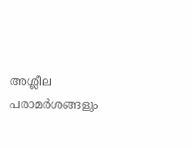അശ്ലീല പരാമർശങ്ങളും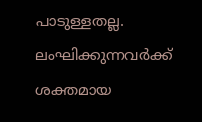പാടുള്ളതല്ല. ലംഘിക്കുന്നവർക്ക് ശക്തമായ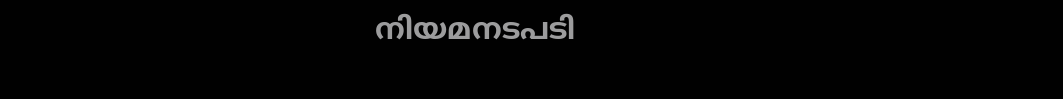നിയമനടപടി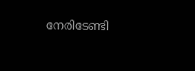നേരിടേണ്ടി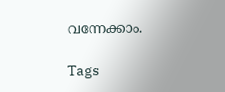വന്നേക്കാം.

Tags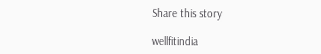Share this story

wellfitindia